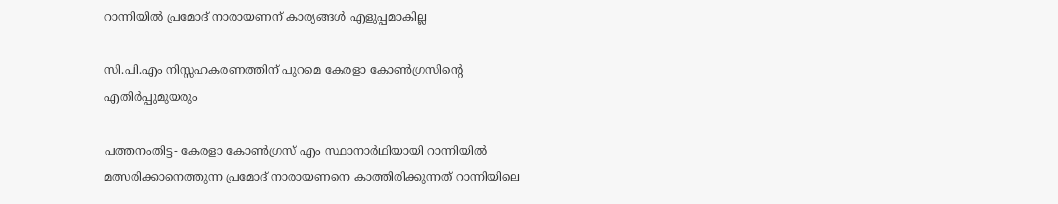റാന്നിയിൽ പ്രമോദ് നാരായണന് കാര്യങ്ങൾ എളുപ്പമാകില്ല

സി.പി.എം നിസ്സഹകരണത്തിന് പുറമെ കേരളാ കോൺഗ്രസിന്റെ എതിർപ്പുമുയരും

പത്തനംതിട്ട- കേരളാ കോൺഗ്രസ് എം സ്ഥാനാർഥിയായി റാന്നിയിൽ മത്സരിക്കാനെത്തുന്ന പ്രമോദ് നാരായണനെ കാത്തിരിക്കുന്നത് റാന്നിയിലെ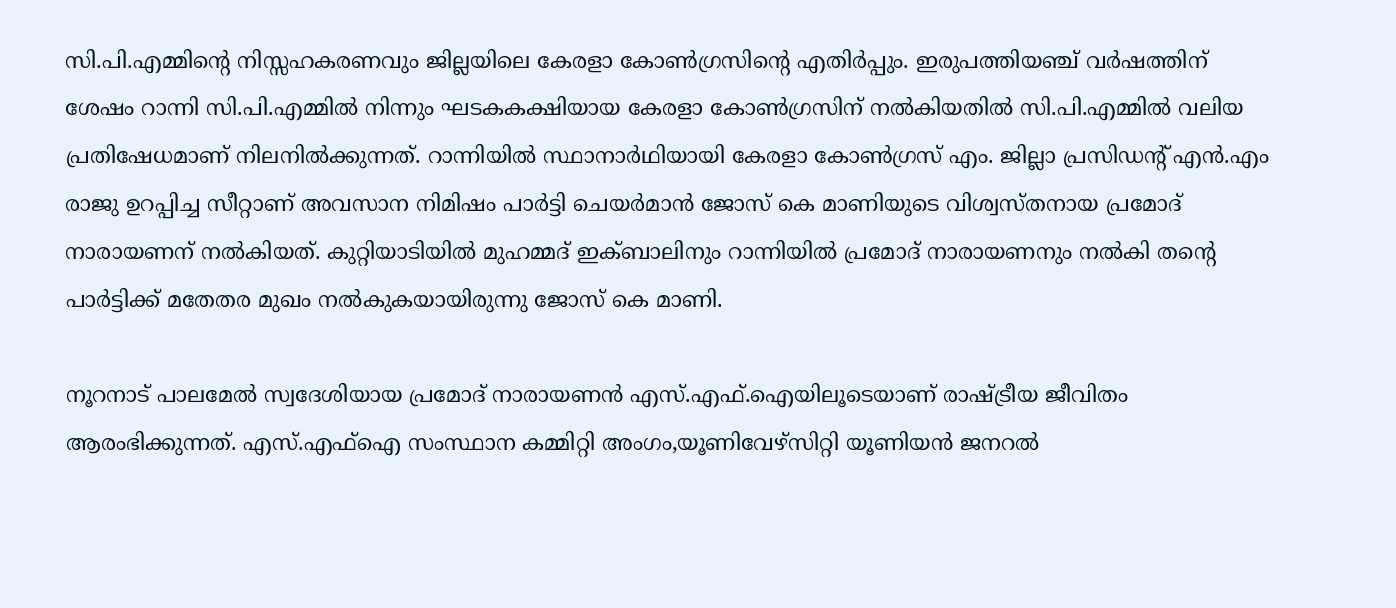സി.പി.എമ്മിന്റെ നിസ്സഹകരണവും ജില്ലയിലെ കേരളാ കോൺഗ്രസിന്റെ എതിർപ്പും. ഇരുപത്തിയഞ്ച് വർഷത്തിന് ശേഷം റാന്നി സി.പി.എമ്മിൽ നിന്നും ഘടകകക്ഷിയായ കേരളാ കോൺഗ്രസിന് നൽകിയതിൽ സി.പി.എമ്മിൽ വലിയ പ്രതിഷേധമാണ് നിലനിൽക്കുന്നത്. റാന്നിയിൽ സ്ഥാനാർഥിയായി കേരളാ കോൺഗ്രസ് എം. ജില്ലാ പ്രസിഡന്റ് എൻ.എം രാജു ഉറപ്പിച്ച സീറ്റാണ് അവസാന നിമിഷം പാർട്ടി ചെയർമാൻ ജോസ് കെ മാണിയുടെ വിശ്വസ്തനായ പ്രമോദ് നാരായണന് നൽകിയത്. കുറ്റിയാടിയിൽ മുഹമ്മദ് ഇക്ബാലിനും റാന്നിയിൽ പ്രമോദ് നാരായണനും നൽകി തന്റെ പാർട്ടിക്ക് മതേതര മുഖം നൽകുകയായിരുന്നു ജോസ് കെ മാണി.

നൂറനാട് പാലമേൽ സ്വദേശിയായ പ്രമോദ് നാരായണൻ എസ്.എഫ്.ഐയിലൂടെയാണ് രാഷ്ട്രീയ ജീവിതം ആരംഭിക്കുന്നത്. എസ്.എഫ്‌ഐ സംസ്ഥാന കമ്മിറ്റി അംഗം,യൂണിവേഴ്‌സിറ്റി യൂണിയൻ ജനറൽ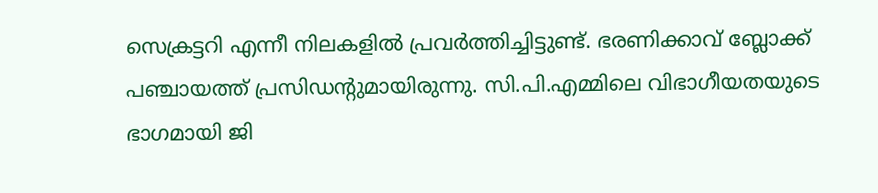സെക്രട്ടറി എന്നീ നിലകളിൽ പ്രവർത്തിച്ചിട്ടുണ്ട്. ഭരണിക്കാവ് ബ്ലോക്ക് പഞ്ചായത്ത് പ്രസിഡന്റുമായിരുന്നു. സി.പി.എമ്മിലെ വിഭാഗീയതയുടെ ഭാഗമായി ജി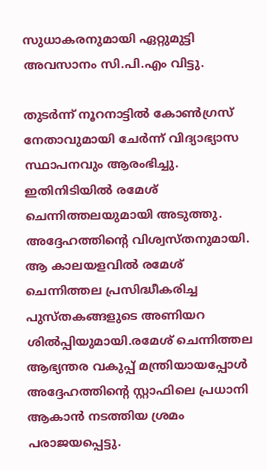സുധാകരനുമായി ഏറ്റുമുട്ടി അവസാനം സി.പി.എം വിട്ടു.

തുടർന്ന് നൂറനാട്ടിൽ കോൺഗ്രസ് നേതാവുമായി ചേർന്ന് വിദ്യാഭ്യാസ സ്ഥാപനവും ആരംഭിച്ചു. ഇതിനിടിയിൽ രമേശ് ചെന്നിത്തലയുമായി അടുത്തു. അദ്ദേഹത്തിന്റെ വിശ്വസ്തനുമായി. ആ കാലയളവിൽ രമേശ് ചെന്നിത്തല പ്രസിദ്ധീകരിച്ച പുസ്തകങ്ങളുടെ അണിയറ ശിൽപ്പിയുമായി.രമേശ് ചെന്നിത്തല ആഭ്യന്തര വകുപ്പ് മന്ത്രിയായപ്പോൾ അദ്ദേഹത്തിന്റെ സ്റ്റാഫിലെ പ്രധാനി ആകാൻ നടത്തിയ ശ്രമം പരാജയപ്പെട്ടു.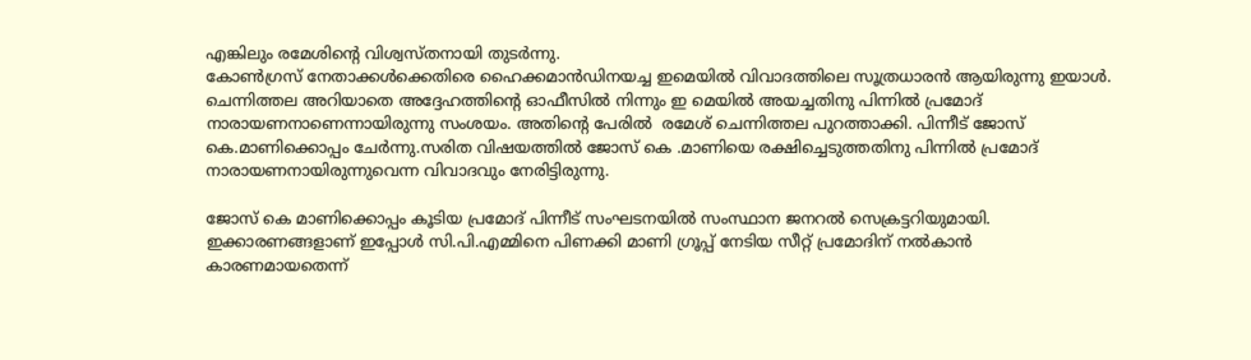എങ്കിലും രമേശിന്റെ വിശ്വസ്തനായി തുടർന്നു.
കോൺഗ്രസ് നേതാക്കൾക്കെതിരെ ഹൈക്കമാൻഡിനയച്ച ഇമെയിൽ വിവാദത്തിലെ സൂത്രധാരൻ ആയിരുന്നു ഇയാൾ. ചെന്നിത്തല അറിയാതെ അദ്ദേഹത്തിന്റെ ഓഫീസിൽ നിന്നും ഇ മെയിൽ അയച്ചതിനു പിന്നിൽ പ്രമോദ് നാരായണനാണെന്നായിരുന്നു സംശയം. അതിന്റെ പേരിൽ  രമേശ് ചെന്നിത്തല പുറത്താക്കി. പിന്നീട് ജോസ് കെ.മാണിക്കൊപ്പം ചേർന്നു.സരിത വിഷയത്തിൽ ജോസ് കെ .മാണിയെ രക്ഷിച്ചെടുത്തതിനു പിന്നിൽ പ്രമോദ് നാരായണനായിരുന്നുവെന്ന വിവാദവും നേരിട്ടിരുന്നു.

ജോസ് കെ മാണിക്കൊപ്പം കൂടിയ പ്രമോദ് പിന്നീട് സംഘടനയിൽ സംസ്ഥാന ജനറൽ സെക്രട്ടറിയുമായി. ഇക്കാരണങ്ങളാണ് ഇപ്പോൾ സി.പി.എമ്മിനെ പിണക്കി മാണി ഗ്രൂപ്പ് നേടിയ സീറ്റ് പ്രമോദിന് നൽകാൻ കാരണമായതെന്ന്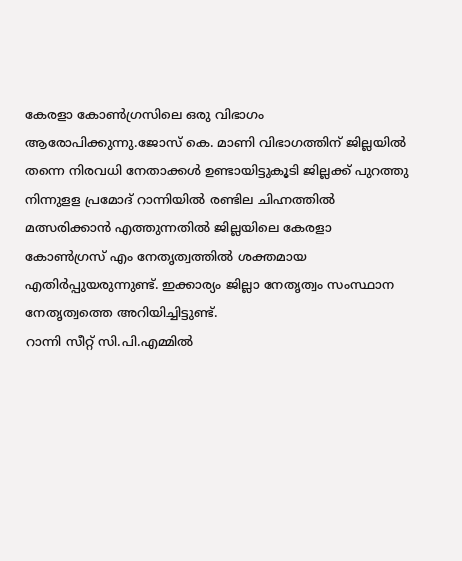കേരളാ കോൺഗ്രസിലെ ഒരു വിഭാഗം ആരോപിക്കുന്നു.ജോസ് കെ. മാണി വിഭാഗത്തിന് ജില്ലയിൽ തന്നെ നിരവധി നേതാക്കൾ ഉണ്ടായിട്ടുകൂടി ജില്ലക്ക് പുറത്തു നിന്നുളള പ്രമോദ് റാന്നിയിൽ രണ്ടില ചിഹ്നത്തിൽ മത്സരിക്കാൻ എത്തുന്നതിൽ ജില്ലയിലെ കേരളാ കോൺഗ്രസ് എം നേതൃത്വത്തിൽ ശക്തമായ എതിർപ്പുയരുന്നുണ്ട്. ഇക്കാര്യം ജില്ലാ നേതൃത്വം സംസ്ഥാന നേതൃത്വത്തെ അറിയിച്ചിട്ടുണ്ട്.
റാന്നി സീറ്റ് സി.പി.എമ്മിൽ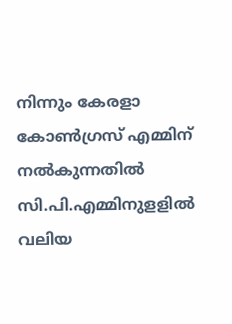നിന്നും കേരളാ കോൺഗ്രസ് എമ്മിന് നൽകുന്നതിൽ സി.പി.എമ്മിനുളളിൽ വലിയ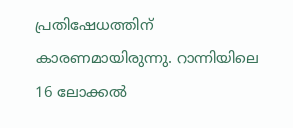പ്രതിഷേധത്തിന് കാരണമായിരുന്നു. റാന്നിയിലെ 16 ലോക്കൽ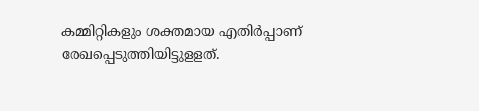കമ്മിറ്റികളും ശക്തമായ എതിർപ്പാണ് രേഖപ്പെടുത്തിയിട്ടുളളത്.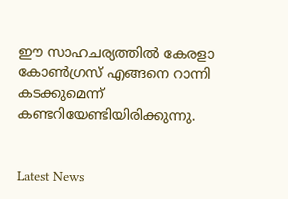ഈ സാഹചര്യത്തിൽ കേരളാ കോൺഗ്രസ് എങ്ങനെ റാന്നി കടക്കുമെന്ന് കണ്ടറിയേണ്ടിയിരിക്കുന്നു.


Latest News